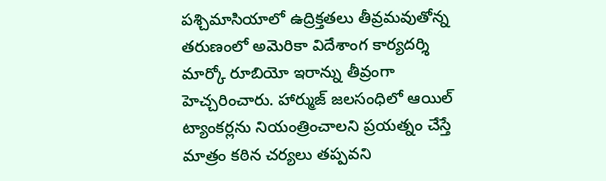పశ్చిమాసియాలో ఉద్రిక్తతలు తీవ్రమవుతోన్న తరుణంలో అమెరికా విదేశాంగ కార్యదర్శి మార్కో రూబియో ఇరాన్ను తీవ్రంగా హెచ్చరించారు. హార్ముజ్ జలసంధిలో ఆయిల్ ట్యాంకర్లను నియంత్రించాలని ప్రయత్నం చేస్తే మాత్రం కఠిన చర్యలు తప్పవని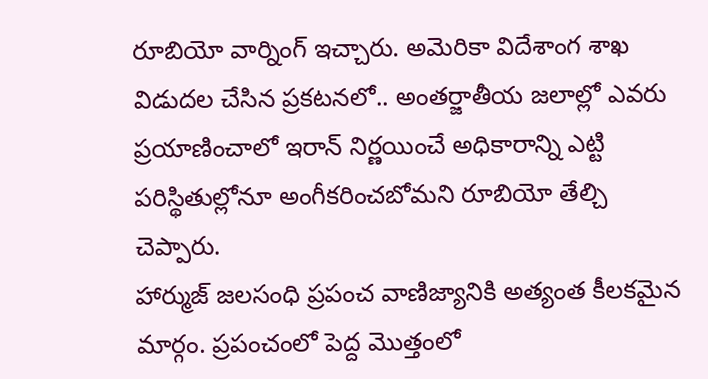రూబియో వార్నింగ్ ఇచ్చారు. అమెరికా విదేశాంగ శాఖ విడుదల చేసిన ప్రకటనలో.. అంతర్జాతీయ జలాల్లో ఎవరు ప్రయాణించాలో ఇరాన్ నిర్ణయించే అధికారాన్ని ఎట్టి పరిస్థితుల్లోనూ అంగీకరించబోమని రూబియో తేల్చి చెప్పారు.
హార్ముజ్ జలసంధి ప్రపంచ వాణిజ్యానికి అత్యంత కీలకమైన మార్గం. ప్రపంచంలో పెద్ద మొత్తంలో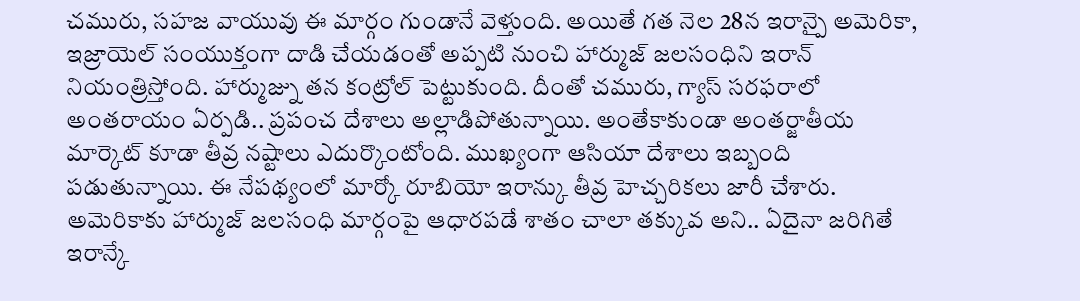చమురు, సహజ వాయువు ఈ మార్గం గుండానే వెళ్తుంది. అయితే గత నెల 28న ఇరాన్పై అమెరికా, ఇజ్రాయెల్ సంయుక్తంగా దాడి చేయడంతో అప్పటి నుంచి హార్ముజ్ జలసంధిని ఇరాన్ నియంత్రిస్తోంది. హార్ముజ్ను తన కంట్రోల్ పెట్టుకుంది. దీంతో చమురు, గ్యాస్ సరఫరాలో అంతరాయం ఏర్పడి.. ప్రపంచ దేశాలు అల్లాడిపోతున్నాయి. అంతేకాకుండా అంతర్జాతీయ మార్కెట్ కూడా తీవ్ర నష్టాలు ఎదుర్కొంటోంది. ముఖ్యంగా ఆసియా దేశాలు ఇబ్బంది పడుతున్నాయి. ఈ నేపథ్యంలో మార్కో రూబియో ఇరాన్కు తీవ్ర హెచ్చరికలు జారీ చేశారు.
అమెరికాకు హార్ముజ్ జలసంధి మార్గంపై ఆధారపడే శాతం చాలా తక్కువ అని.. ఏదైనా జరిగితే ఇరాన్కే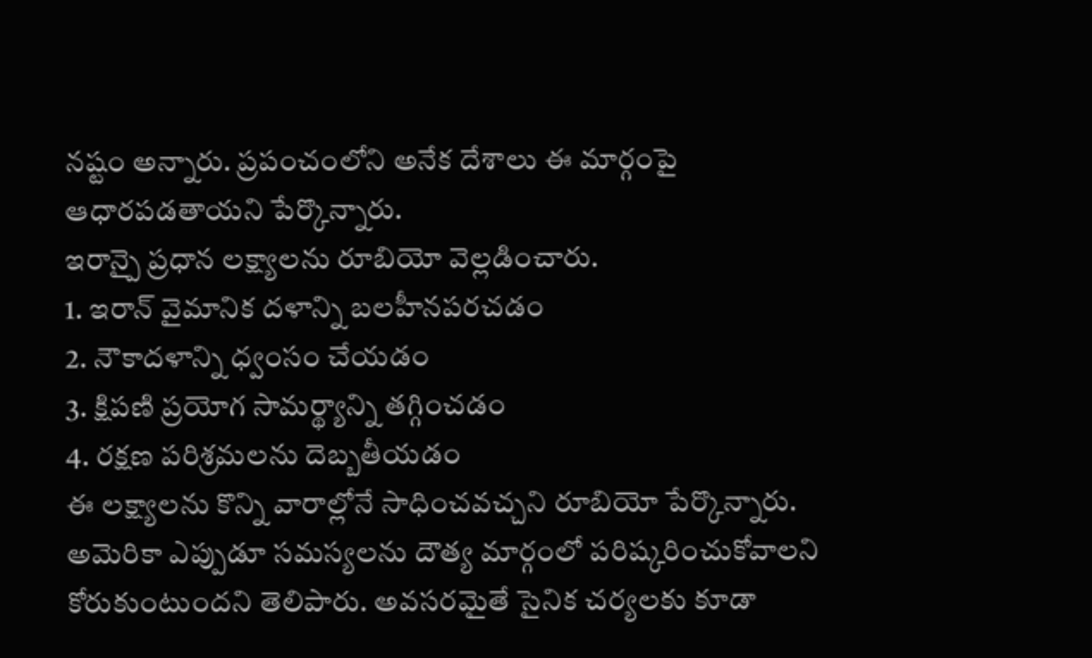నష్టం అన్నారు. ప్రపంచంలోని అనేక దేశాలు ఈ మార్గంపై ఆధారపడతాయని పేర్కొన్నారు.
ఇరాన్పై ప్రధాన లక్ష్యాలను రూబియో వెల్లడించారు.
1. ఇరాన్ వైమానిక దళాన్ని బలహీనపరచడం
2. నౌకాదళాన్ని ధ్వంసం చేయడం
3. క్షిపణి ప్రయోగ సామర్థ్యాన్ని తగ్గించడం
4. రక్షణ పరిశ్రమలను దెబ్బతీయడం
ఈ లక్ష్యాలను కొన్ని వారాల్లోనే సాధించవచ్చని రూబియో పేర్కొన్నారు. అమెరికా ఎప్పుడూ సమస్యలను దౌత్య మార్గంలో పరిష్కరించుకోవాలని కోరుకుంటుందని తెలిపారు. అవసరమైతే సైనిక చర్యలకు కూడా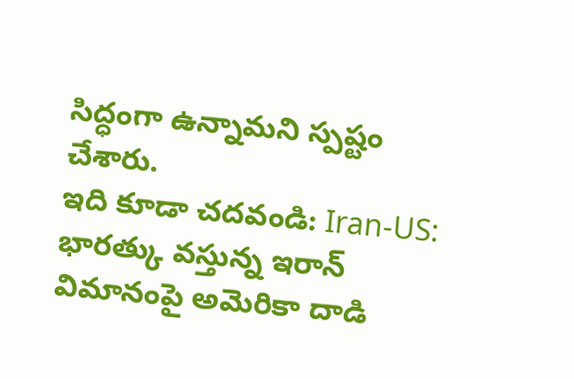సిద్ధంగా ఉన్నామని స్పష్టం చేశారు.
ఇది కూడా చదవండి: Iran-US: భారత్కు వస్తున్న ఇరాన్ విమానంపై అమెరికా దాడి